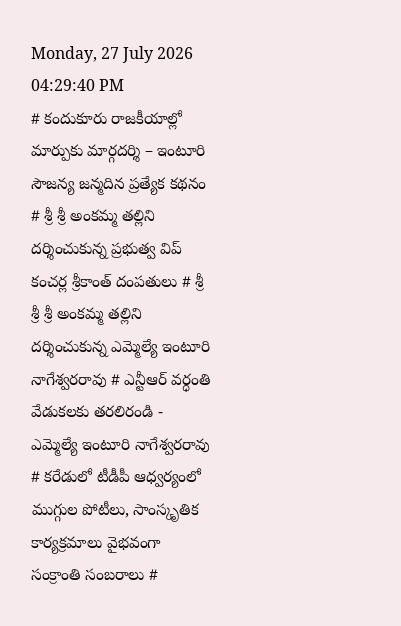Monday, 27 July 2026 04:29:40 PM
# కందుకూరు రాజకీయాల్లో మార్పుకు మార్గదర్శి – ఇంటూరి సౌజన్య జన్మదిన ప్రత్యేక కథనం # శ్రీ శ్రీ అంకమ్మ తల్లిని దర్శించుకున్న ప్రభుత్వ విప్ కంచర్ల శ్రీకాంత్ దంపతులు # శ్రీ శ్రీ శ్రీ అంకమ్మ తల్లిని దర్శించుకున్న ఎమ్మెల్యే ఇంటూరి నాగేశ్వరరావు # ఎన్టీఆర్ వర్ధంతి వేడుకలకు తరలిరండి - ఎమ్మెల్యే ఇంటూరి నాగేశ్వరరావు # కరేడులో టీడీపీ ఆధ్వర్యంలో ముగ్గుల పోటీలు, సాంస్కృతిక కార్యక్రమాలు వైభవంగా సంక్రాంతి సంబరాలు #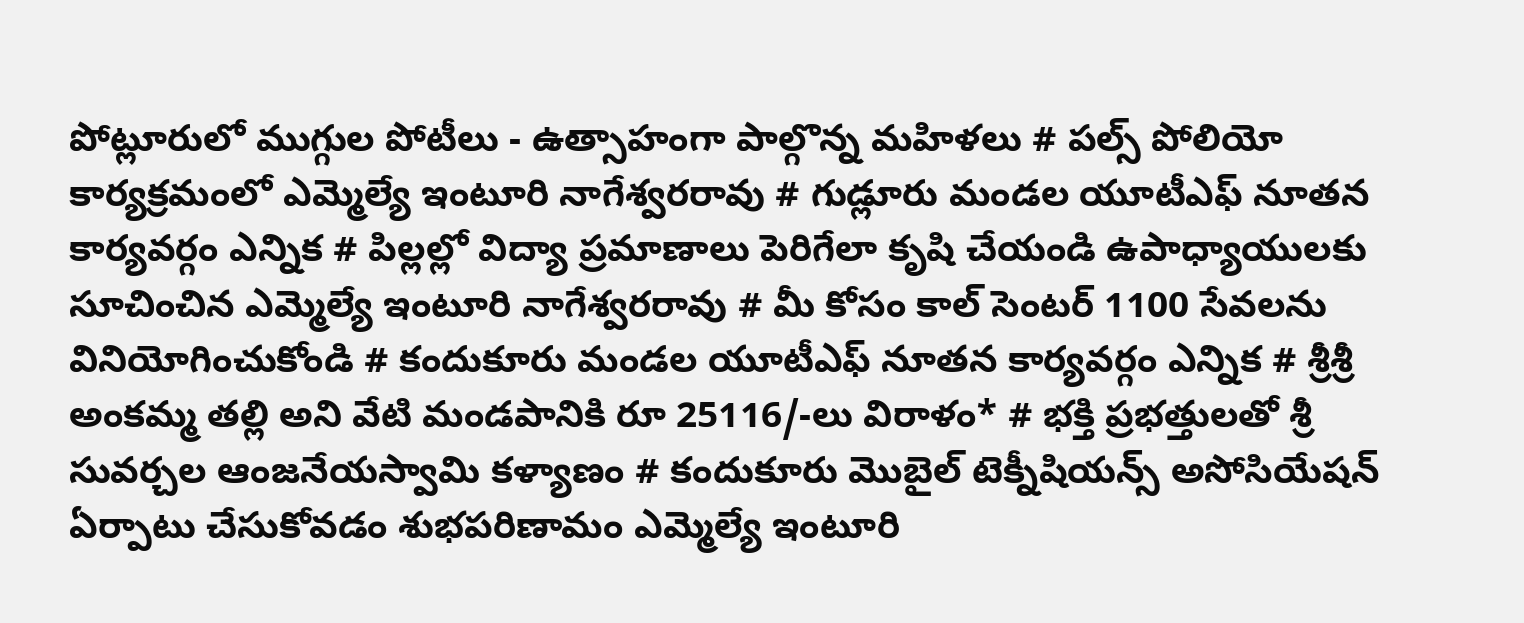పోట్లూరులో ముగ్గుల పోటీలు - ఉత్సాహంగా పాల్గొన్న మహిళలు # పల్స్ పోలియో కార్యక్రమంలో ఎమ్మెల్యే ఇంటూరి నాగేశ్వరరావు # గుడ్లూరు మండల యూటీఎఫ్ నూతన కార్యవర్గం ఎన్నిక # పిల్లల్లో విద్యా ప్రమాణాలు పెరిగేలా కృషి చేయండి ఉపాధ్యాయులకు సూచించిన ఎమ్మెల్యే ఇంటూరి నాగేశ్వరరావు # మీ కోసం కాల్ సెంటర్ 1100 సేవలను వినియోగించుకోండి # కందుకూరు మండల యూటీఎఫ్ నూతన కార్యవర్గం ఎన్నిక # శ్రీశ్రీ అంకమ్మ తల్లి అని వేటి మండపానికి రూ 25116/-లు విరాళం* # భక్తి ప్రభత్తులతో శ్రీ సువర్చల ఆంజనేయస్వామి కళ్యాణం # కందుకూరు మొబైల్ టెక్నీషియన్స్ అసోసియేషన్ ఏర్పాటు చేసుకోవడం శుభపరిణామం ఎమ్మెల్యే ఇంటూరి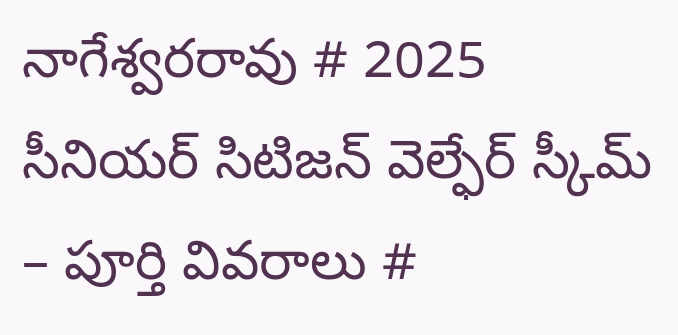నాగేశ్వరరావు # 2025 సీనియర్ సిటిజన్ వెల్ఫేర్ స్కీమ్ – పూర్తి వివరాలు #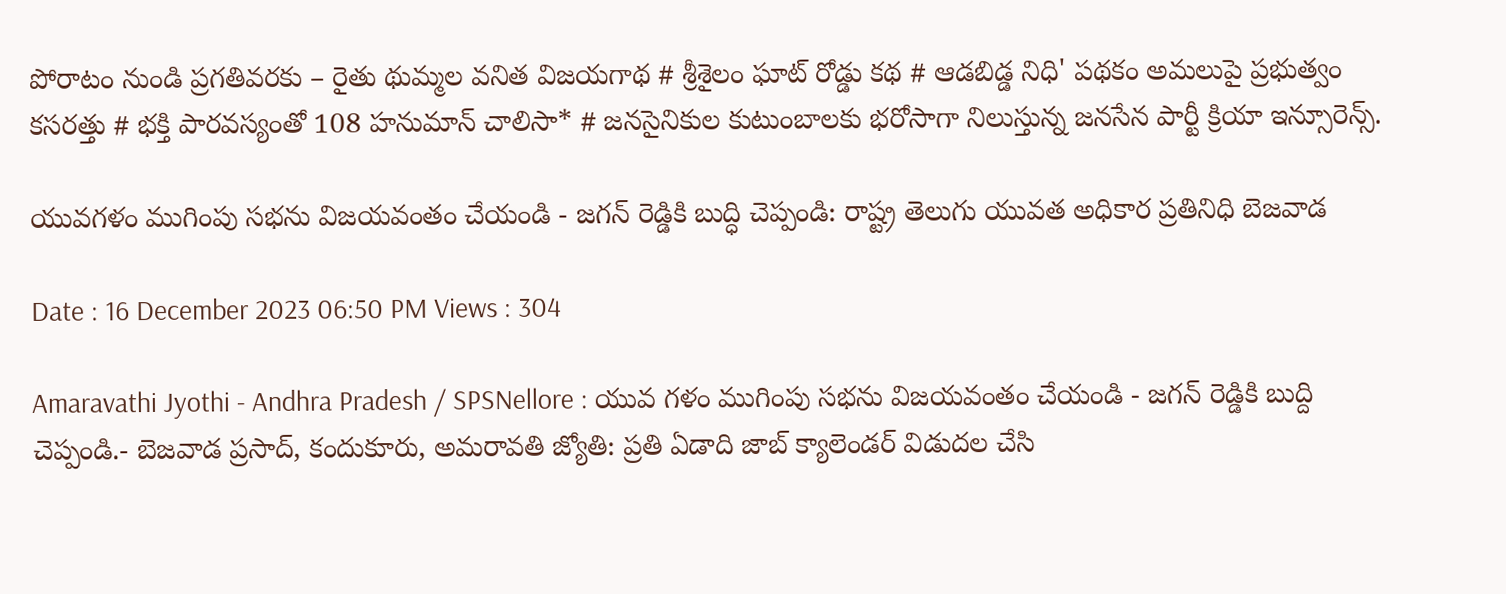పోరాటం నుండి ప్రగతివరకు – రైతు థుమ్మల వనిత విజయగాథ # శ్రీశైలం ఘాట్ రోడ్డు కథ # ఆడబిడ్డ నిధి' పథకం అమలుపై ప్రభుత్వం కసరత్తు # భక్తి పారవస్యంతో 108 హనుమాన్ చాలిసా* # జనసైనికుల కుటుంబాలకు భరోసాగా నిలుస్తున్న జనసేన పార్టీ క్రియా ఇన్సూరెన్స్.

యువగళం ముగింపు సభను విజయవంతం చేయండి - జగన్ రెడ్డికి బుద్ధి చెప్పండి: రాష్ట్ర తెలుగు యువత అధికార ప్రతినిధి బెజవాడ

Date : 16 December 2023 06:50 PM Views : 304

Amaravathi Jyothi - Andhra Pradesh / SPSNellore : యువ గళం ముగింపు సభను విజయవంతం చేయండి - జగన్ రెడ్డికి బుద్ది చెప్పండి.- బెజవాడ ప్రసాద్, కందుకూరు, అమరావతి జ్యోతి: ప్రతి ఏడాది జాబ్ క్యాలెండర్ విడుదల చేసి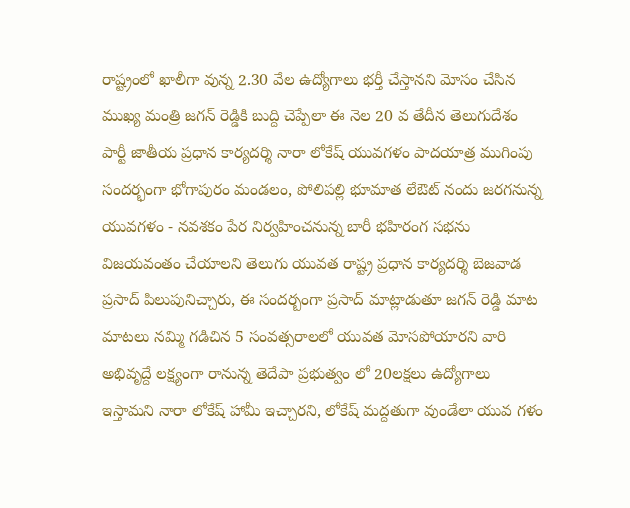రాష్ట్రంలో ఖాలీగా వున్న 2.30 వేల ఉద్యోగాలు భర్తీ చేస్తానని మోసం చేసిన ముఖ్య మంత్రి జగన్ రెడ్డికి బుద్ది చెప్పేలా ఈ నెల 20 వ తేదీన తెలుగుదేశం పార్టీ జాతీయ ప్రధాన కార్యదర్శి నారా లోకేష్ యువగళం పాదయాత్ర ముగింపు సందర్భంగా భోగాపురం మండలం, పోలిపల్లి భూమాత లేఔట్ నందు జరగనున్న యువగళం - నవశకం పేర నిర్వహించనున్న బారీ భహిరంగ సభను విజయవంతం చేయాలని తెలుగు యువత రాష్ట్ర ప్రధాన కార్యదర్శి బెజవాడ ప్రసాద్ పిలుపునిచ్చారు, ఈ సందర్బంగా ప్రసాద్ మాట్లాడుతూ జగన్ రెడ్డి మాట మాటలు నమ్మి గడిచిన 5 సంవత్సరాలలో యువత మోసపోయారని వారి అభివృద్దే లక్ష్యంగా రానున్న తెదేపా ప్రభుత్వం లో 20లక్షలు ఉద్యోగాలు ఇస్తామని నారా లోకేష్ హామీ ఇచ్చారని, లోకేష్ మద్దతుగా వుండేలా యువ గళం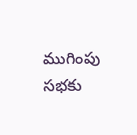ముగింపు సభకు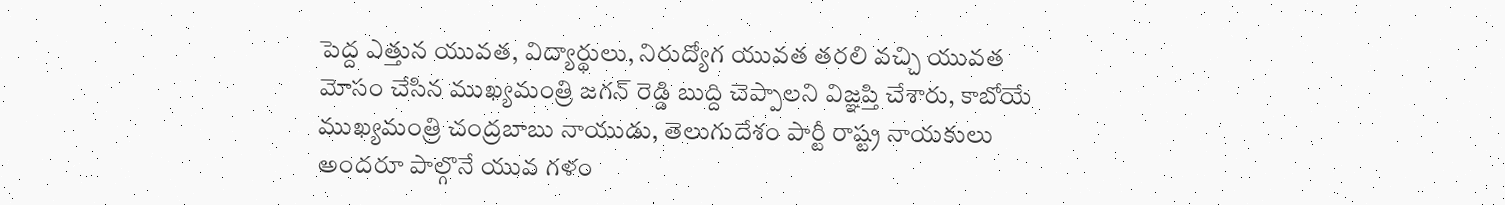పెద్ద ఎత్తున యువత, విద్యార్థులు, నిరుద్యోగ యువత తరలి వచ్చి యువత మోసం చేసిన ముఖ్యమంత్రి జగన్ రెడ్డి బుద్ది చెప్పాలని విజ్ఞప్తి చేశారు, కాబోయే ముఖ్యమంత్రి చంద్రబాబు నాయుడు, తెలుగుదేశం పార్టీ రాష్ట్ర నాయకులు అందరూ పాల్గొనే యువ గళం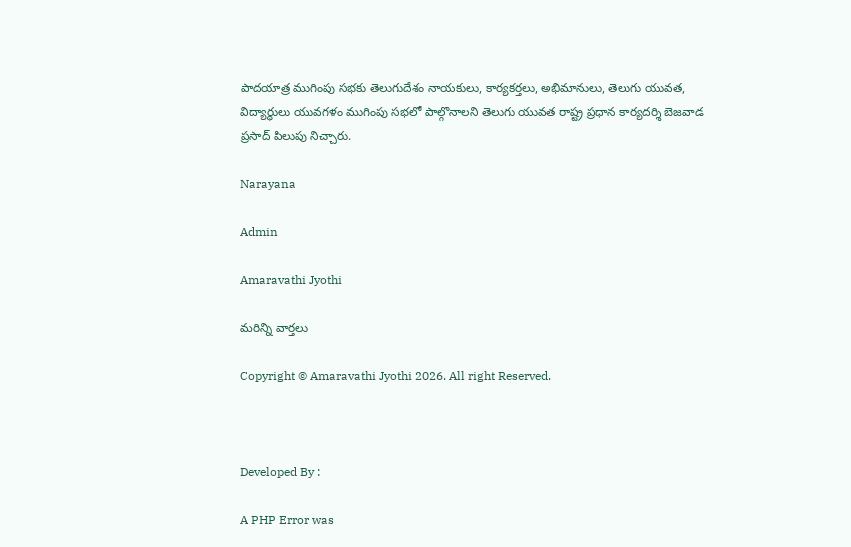పాదయాత్ర ముగింపు సభకు తెలుగుదేశం నాయకులు, కార్యకర్తలు, అభిమానులు, తెలుగు యువత, విద్యార్ధులు యువగళం ముగింపు సభలో పాల్గొనాలని తెలుగు యువత రాష్ట్ర ప్రధాన కార్యదర్శి బెజవాడ ప్రసాద్ పిలుపు నిచ్చారు.

Narayana

Admin

Amaravathi Jyothi

మరిన్ని వార్తలు

Copyright © Amaravathi Jyothi 2026. All right Reserved.



Developed By :

A PHP Error was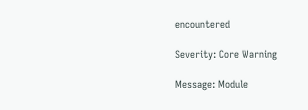encountered

Severity: Core Warning

Message: Module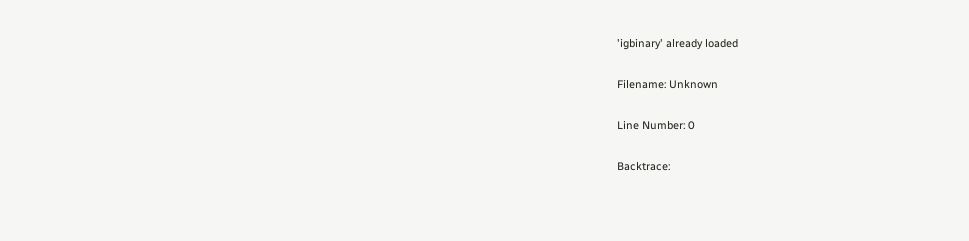'igbinary' already loaded

Filename: Unknown

Line Number: 0

Backtrace: